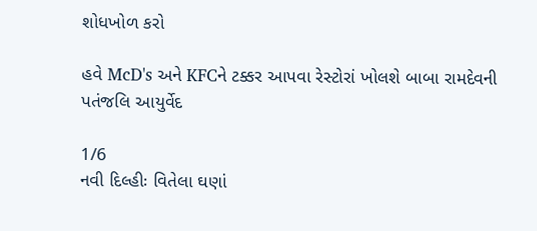શોધખોળ કરો

હવે McD's અને KFCને ટક્કર આપવા રેસ્ટોરાં ખોલશે બાબા રામદેવની પતંજલિ આયુર્વેદ

1/6
નવી દિલ્હીઃ વિતેલા ઘણાં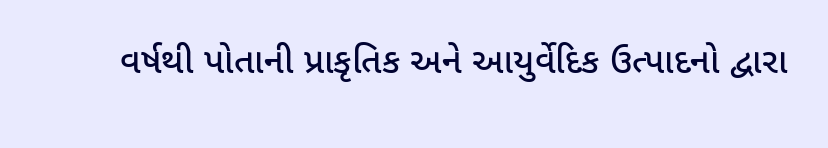વર્ષથી પોતાની પ્રાકૃતિક અને આયુર્વેદિક ઉત્પાદનો દ્વારા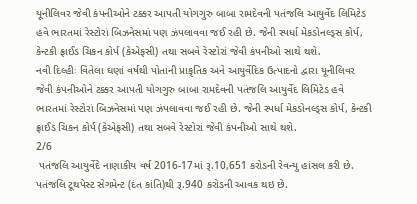યૂનીલિવર જેવી કંપનીઓને ટક્કર આપતી યોગગુરુ બાબા રામદેવની પતંજલિ આયુર્વેદ લિમિટેડ હવે ભારતમાં રેસ્ટોરાં બિઝનેસમાં પણ ઝંપલાવવા જઈ રહી છે. જેની સ્પર્ધા મેકડોનલ્ડ્સ કોર્પ, કેન્ટકી ફ્રાઈડ ચિકન કોર્પ (કેએફસી) તથા સબવે રેસ્ટોરાં જેવી કંપનીઓ સાથે થશે.
નવી દિલ્હીઃ વિતેલા ઘણાં વર્ષથી પોતાની પ્રાકૃતિક અને આયુર્વેદિક ઉત્પાદનો દ્વારા યૂનીલિવર જેવી કંપનીઓને ટક્કર આપતી યોગગુરુ બાબા રામદેવની પતંજલિ આયુર્વેદ લિમિટેડ હવે ભારતમાં રેસ્ટોરાં બિઝનેસમાં પણ ઝંપલાવવા જઈ રહી છે. જેની સ્પર્ધા મેકડોનલ્ડ્સ કોર્પ, કેન્ટકી ફ્રાઈડ ચિકન કોર્પ (કેએફસી) તથા સબવે રેસ્ટોરાં જેવી કંપનીઓ સાથે થશે.
2/6
 પતંજલિ આયુર્વેદે નાણાકીય વર્ષ 2016-17માં રૂ.10,651 કરોડની રેવન્યુ હાંસલ કરી છે. પતંજલિ ટૂથપેસ્ટ સેગમેન્ટ (દંત કાંતિ)થી રૂ.940 કરોડની આવક થઇ છે.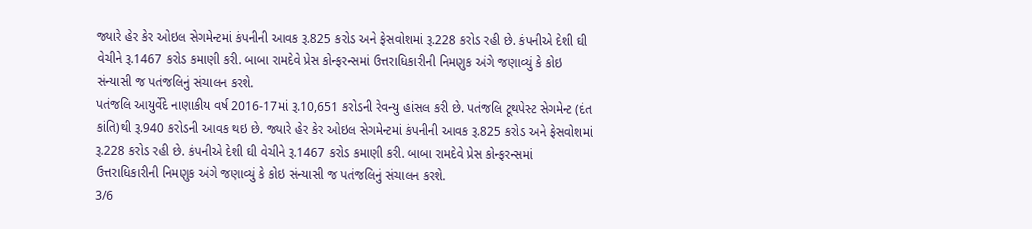જ્યારે હેર કેર ઓઇલ સેગમેન્ટમાં કંપનીની આવક રૂ.825 કરોડ અને ફેસવોશમાં રૂ.228 કરોડ રહી છે. કંપનીએ દેશી ઘી વેચીને રૂ.1467 કરોડ કમાણી કરી. બાબા રામદેવે પ્રેસ કોન્ફરન્સમાં ઉત્તરાધિકારીની નિમણુક અંગે જણાવ્યું કે કોઇ સંન્યાસી જ પતંજલિનું સંચાલન કરશે.
પતંજલિ આયુર્વેદે નાણાકીય વર્ષ 2016-17માં રૂ.10,651 કરોડની રેવન્યુ હાંસલ કરી છે. પતંજલિ ટૂથપેસ્ટ સેગમેન્ટ (દંત કાંતિ)થી રૂ.940 કરોડની આવક થઇ છે. જ્યારે હેર કેર ઓઇલ સેગમેન્ટમાં કંપનીની આવક રૂ.825 કરોડ અને ફેસવોશમાં રૂ.228 કરોડ રહી છે. કંપનીએ દેશી ઘી વેચીને રૂ.1467 કરોડ કમાણી કરી. બાબા રામદેવે પ્રેસ કોન્ફરન્સમાં ઉત્તરાધિકારીની નિમણુક અંગે જણાવ્યું કે કોઇ સંન્યાસી જ પતંજલિનું સંચાલન કરશે.
3/6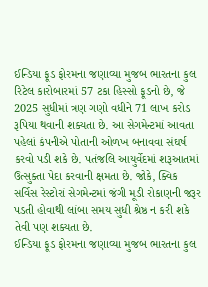ઈન્ડિયા ફૂડ ફોરમના જણાવ્યા મુજબ ભારતના કુલ રિટેલ કારોબારમાં 57 ટકા હિસ્સો ફૂડનો છે, જે 2025 સુધીમાં ત્રણ ગણો વધીને 71 લાખ કરોડ રૂપિયા થવાની શક્યતા છે. આ સેગમેન્ટમાં આવતા પહેલાં કંપનીએ પોતાની ઓળખ બનાવવા સંઘર્ષ કરવો પડી શકે છે. પતંજલિ આયુર્વેદમાં શરૂઆતમાં ઉત્સુક્તા પેદા કરવાની ક્ષમતા છે. જોકે, ક્વિક સર્વિસ રેસ્ટોરાં સેગમેન્ટમાં જંગી મૂડી રોકાણની જરૂર પડતી હોવાથી લાંબા સમય સુધી શ્રેષ્ઠ ન કરી શકે તેવી પણ શક્યતા છે.
ઈન્ડિયા ફૂડ ફોરમના જણાવ્યા મુજબ ભારતના કુલ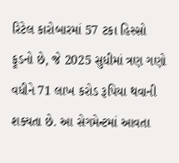રિટેલ કારોબારમાં 57 ટકા હિસ્સો ફૂડનો છે, જે 2025 સુધીમાં ત્રણ ગણો વધીને 71 લાખ કરોડ રૂપિયા થવાની શક્યતા છે. આ સેગમેન્ટમાં આવતા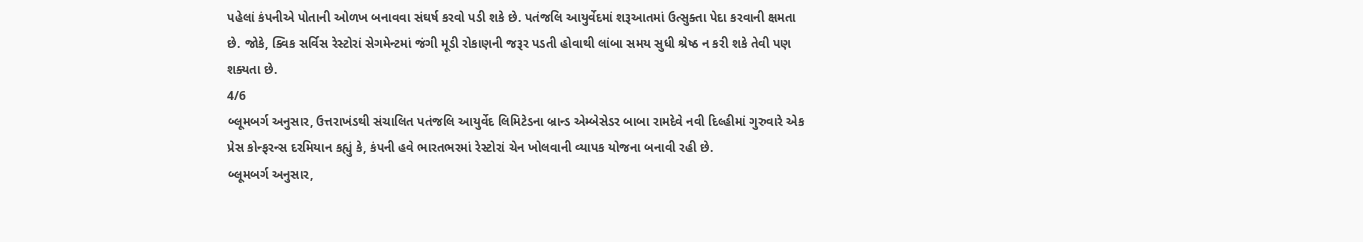પહેલાં કંપનીએ પોતાની ઓળખ બનાવવા સંઘર્ષ કરવો પડી શકે છે. પતંજલિ આયુર્વેદમાં શરૂઆતમાં ઉત્સુક્તા પેદા કરવાની ક્ષમતા છે. જોકે, ક્વિક સર્વિસ રેસ્ટોરાં સેગમેન્ટમાં જંગી મૂડી રોકાણની જરૂર પડતી હોવાથી લાંબા સમય સુધી શ્રેષ્ઠ ન કરી શકે તેવી પણ શક્યતા છે.
4/6
બ્લૂમબર્ગ અનુસાર, ઉત્તરાખંડથી સંચાલિત પતંજલિ આયુર્વેદ લિમિટેડના બ્રાન્ડ એમ્બેસેડર બાબા રામદેવે નવી દિલ્હીમાં ગુરુવારે એક પ્રેસ કોન્ફરન્સ દરમિયાન કહ્યું કે, કંપની હવે ભારતભરમાં રેસ્ટોરાં ચેન ખોલવાની વ્યાપક યોજના બનાવી રહી છે.
બ્લૂમબર્ગ અનુસાર,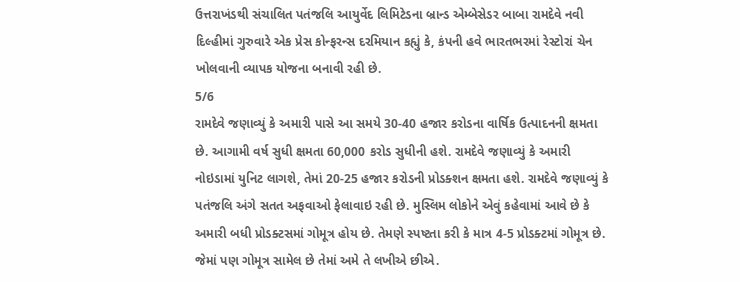ઉત્તરાખંડથી સંચાલિત પતંજલિ આયુર્વેદ લિમિટેડના બ્રાન્ડ એમ્બેસેડર બાબા રામદેવે નવી દિલ્હીમાં ગુરુવારે એક પ્રેસ કોન્ફરન્સ દરમિયાન કહ્યું કે, કંપની હવે ભારતભરમાં રેસ્ટોરાં ચેન ખોલવાની વ્યાપક યોજના બનાવી રહી છે.
5/6
રામદેવે જણાવ્યું કે અમારી પાસે આ સમયે 30-40 હજાર કરોડના વાર્ષિક ઉત્પાદનની ક્ષમતા છે. આગામી વર્ષ સુધી ક્ષમતા 60,000 કરોડ સુધીની હશે. રામદેવે જણાવ્યું કે અમારી નોઇડામાં યુનિટ લાગશે, તેમાં 20-25 હજાર કરોડની પ્રોડક્શન ક્ષમતા હશે. રામદેવે જણાવ્યું કે પતંજલિ અંગે સતત અફવાઓ ફેલાવાઇ રહી છે. મુસ્લિમ લોકોને એવું કહેવામાં આવે છે કે અમારી બધી પ્રોડક્ટસમાં ગોમૂત્ર હોય છે. તેમણે સ્પષ્ટતા કરી કે માત્ર 4-5 પ્રોડક્ટમાં ગોમૂત્ર છે. જેમાં પણ ગોમૂત્ર સામેલ છે તેમાં અમે તે લખીએ છીએ.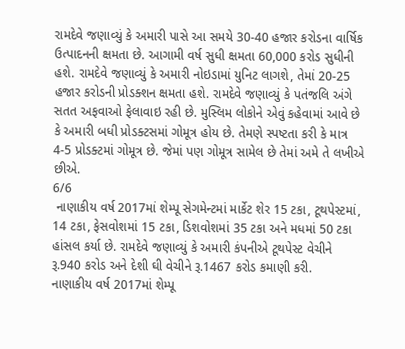રામદેવે જણાવ્યું કે અમારી પાસે આ સમયે 30-40 હજાર કરોડના વાર્ષિક ઉત્પાદનની ક્ષમતા છે. આગામી વર્ષ સુધી ક્ષમતા 60,000 કરોડ સુધીની હશે. રામદેવે જણાવ્યું કે અમારી નોઇડામાં યુનિટ લાગશે, તેમાં 20-25 હજાર કરોડની પ્રોડક્શન ક્ષમતા હશે. રામદેવે જણાવ્યું કે પતંજલિ અંગે સતત અફવાઓ ફેલાવાઇ રહી છે. મુસ્લિમ લોકોને એવું કહેવામાં આવે છે કે અમારી બધી પ્રોડક્ટસમાં ગોમૂત્ર હોય છે. તેમણે સ્પષ્ટતા કરી કે માત્ર 4-5 પ્રોડક્ટમાં ગોમૂત્ર છે. જેમાં પણ ગોમૂત્ર સામેલ છે તેમાં અમે તે લખીએ છીએ.
6/6
 નાણાકીય વર્ષ 2017માં શેમ્પૂ સેગમેન્ટમાં માર્કેટ શેર 15 ટકા, ટૂથપેસ્ટમાં, 14 ટકા, ફેસવોશમાં 15 ટકા, ડિશવોશમાં 35 ટકા અને મધમાં 50 ટકા હાંસલ કર્યા છે. રામદેવે જણાવ્યું કે અમારી કંપનીએ ટૂથપેસ્ટ વેચીને રૂ.940 કરોડ અને દેશી ઘી વેચીને રૂ.1467 કરોડ કમાણી કરી.
નાણાકીય વર્ષ 2017માં શેમ્પૂ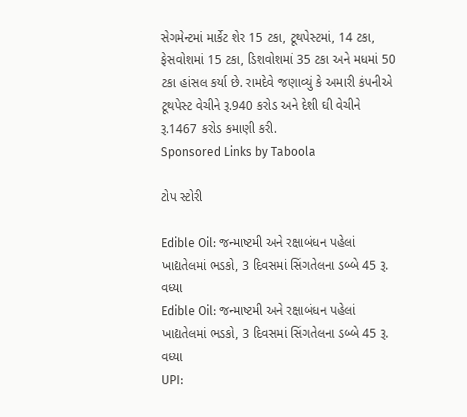સેગમેન્ટમાં માર્કેટ શેર 15 ટકા, ટૂથપેસ્ટમાં, 14 ટકા, ફેસવોશમાં 15 ટકા, ડિશવોશમાં 35 ટકા અને મધમાં 50 ટકા હાંસલ કર્યા છે. રામદેવે જણાવ્યું કે અમારી કંપનીએ ટૂથપેસ્ટ વેચીને રૂ.940 કરોડ અને દેશી ઘી વેચીને રૂ.1467 કરોડ કમાણી કરી.
Sponsored Links by Taboola

ટોપ સ્ટોરી

Edible Oil: જન્માષ્ટમી અને રક્ષાબંધન પહેલાં ખાદ્યતેલમાં ભડકો, 3 દિવસમાં સિંગતેલના ડબ્બે 45 રૂ. વધ્યા
Edible Oil: જન્માષ્ટમી અને રક્ષાબંધન પહેલાં ખાદ્યતેલમાં ભડકો, 3 દિવસમાં સિંગતેલના ડબ્બે 45 રૂ. વધ્યા
UPI: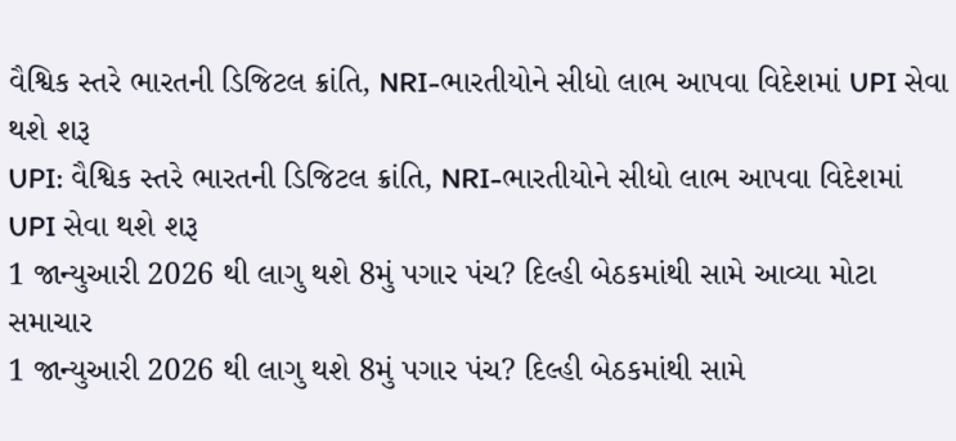વૈશ્વિક સ્તરે ભારતની ડિજિટલ ક્રાંતિ, NRI-ભારતીયોને સીધો લાભ આપવા વિદેશમાં UPI સેવા થશે શરૂ
UPI: વૈશ્વિક સ્તરે ભારતની ડિજિટલ ક્રાંતિ, NRI-ભારતીયોને સીધો લાભ આપવા વિદેશમાં UPI સેવા થશે શરૂ
1 જાન્યુઆરી 2026 થી લાગુ થશે 8મું પગાર પંચ? દિલ્હી બેઠકમાંથી સામે આવ્યા મોટા સમાચાર
1 જાન્યુઆરી 2026 થી લાગુ થશે 8મું પગાર પંચ? દિલ્હી બેઠકમાંથી સામે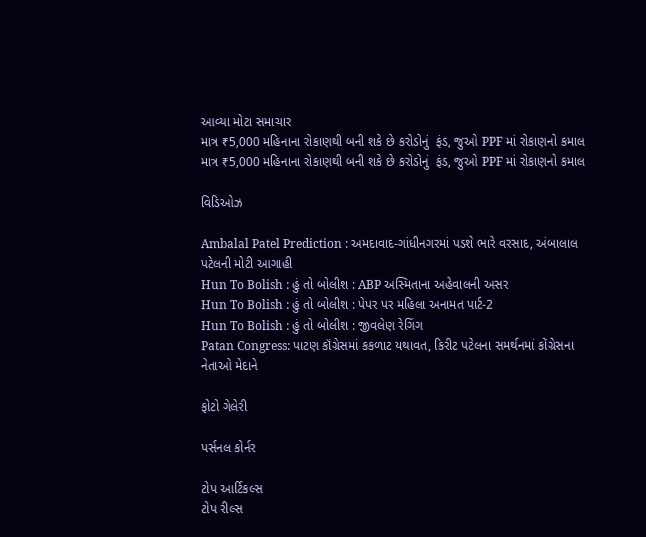આવ્યા મોટા સમાચાર
માત્ર ₹5,000 મહિનાના રોકાણથી બની શકે છે કરોડોનું  ફંડ, જુઓ PPF માં રોકાણનો કમાલ
માત્ર ₹5,000 મહિનાના રોકાણથી બની શકે છે કરોડોનું  ફંડ, જુઓ PPF માં રોકાણનો કમાલ

વિડિઓઝ

Ambalal Patel Prediction : અમદાવાદ-ગાંધીનગરમાં પડશે ભારે વરસાદ, અંબાલાલ પટેલની મોટી આગાહી
Hun To Bolish : હું તો બોલીશ : ABP અસ્મિતાના અહેવાલની અસર
Hun To Bolish : હું તો બોલીશ : પેપર પર મહિલા અનામત પાર્ટ-2
Hun To Bolish : હું તો બોલીશ : જીવલેણ રેગિંગ
Patan Congress: પાટણ કૉંગ્રેસમાં કકળાટ યથાવત, કિરીટ પટેલના સમર્થનમાં કોંગ્રેસના નેતાઓ મેદાને

ફોટો ગેલેરી

પર્સનલ કોર્નર

ટોપ આર્ટિકલ્સ
ટોપ રીલ્સ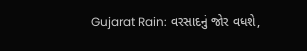Gujarat Rain: વરસાદનું જોર વધશે,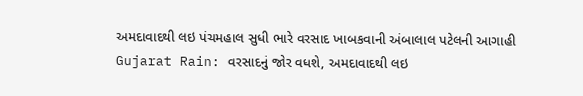અમદાવાદથી લઇ પંચમહાલ સુધી ભારે વરસાદ ખાબકવાની અંબાલાલ પટેલની આગાહી
Gujarat Rain: વરસાદનું જોર વધશે, અમદાવાદથી લઇ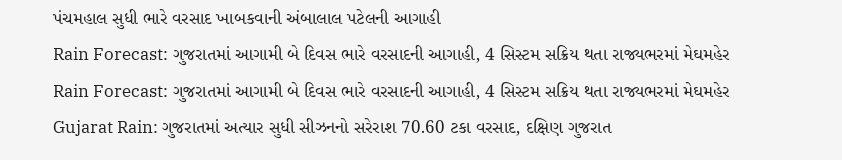પંચમહાલ સુધી ભારે વરસાદ ખાબકવાની અંબાલાલ પટેલની આગાહી
Rain Forecast: ગુજરાતમાં આગામી બે દિવસ ભારે વરસાદની આગાહી, 4 સિસ્ટમ સક્રિય થતા રાજ્યભરમાં મેઘમહેર
Rain Forecast: ગુજરાતમાં આગામી બે દિવસ ભારે વરસાદની આગાહી, 4 સિસ્ટમ સક્રિય થતા રાજ્યભરમાં મેઘમહેર
Gujarat Rain: ગુજરાતમાં અત્યાર સુધી સીઝનનો સરેરાશ 70.60 ટકા વરસાદ, દક્ષિણ ગુજરાત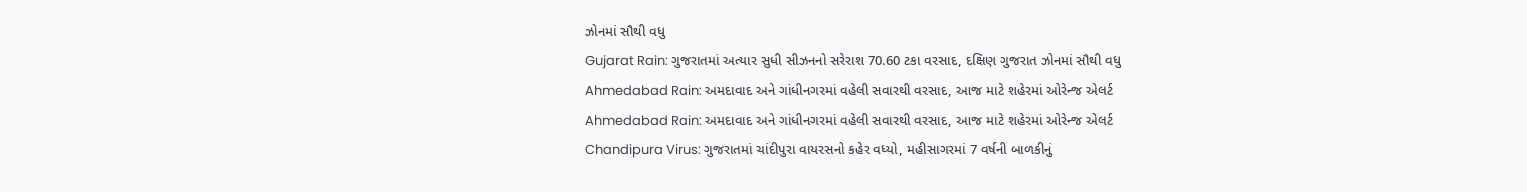ઝોનમાં સૌથી વધુ
Gujarat Rain: ગુજરાતમાં અત્યાર સુધી સીઝનનો સરેરાશ 70.60 ટકા વરસાદ, દક્ષિણ ગુજરાત ઝોનમાં સૌથી વધુ
Ahmedabad Rain: અમદાવાદ અને ગાંધીનગરમાં વહેલી સવારથી વરસાદ, આજ માટે શહેરમાં ઓરેન્જ એલર્ટ
Ahmedabad Rain: અમદાવાદ અને ગાંધીનગરમાં વહેલી સવારથી વરસાદ, આજ માટે શહેરમાં ઓરેન્જ એલર્ટ
Chandipura Virus: ગુજરાતમાં ચાંદીપુરા વાયરસનો કહેર વધ્યો, મહીસાગરમાં 7 વર્ષની બાળકીનું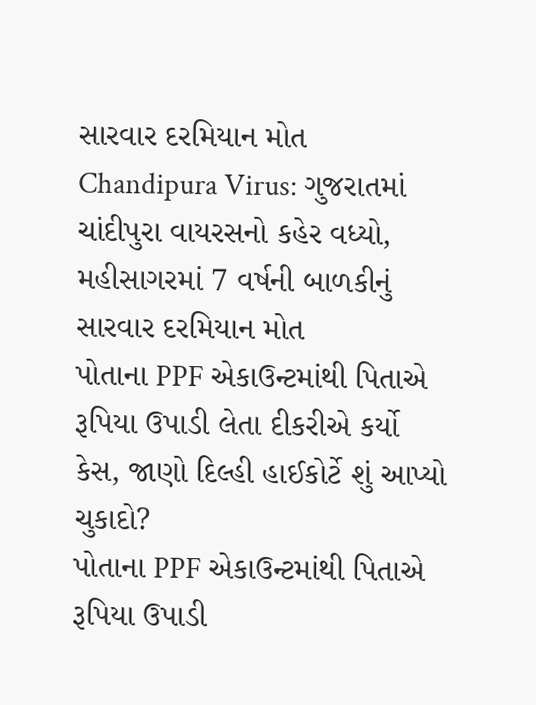સારવાર દરમિયાન મોત
Chandipura Virus: ગુજરાતમાં ચાંદીપુરા વાયરસનો કહેર વધ્યો, મહીસાગરમાં 7 વર્ષની બાળકીનું સારવાર દરમિયાન મોત
પોતાના PPF એકાઉન્ટમાંથી પિતાએ રૂપિયા ઉપાડી લેતા દીકરીએ કર્યો કેસ, જાણો દિલ્હી હાઈકોર્ટે શું આપ્યો ચુકાદો?
પોતાના PPF એકાઉન્ટમાંથી પિતાએ રૂપિયા ઉપાડી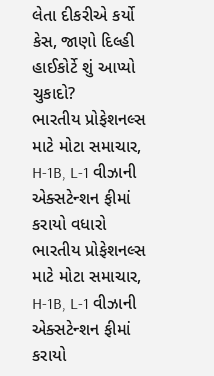લેતા દીકરીએ કર્યો કેસ, જાણો દિલ્હી હાઈકોર્ટે શું આપ્યો ચુકાદો?
ભારતીય પ્રોફેશનલ્સ માટે મોટા સમાચાર, H-1B, L-1 વીઝાની એક્સટેન્શન ફીમાં કરાયો વધારો
ભારતીય પ્રોફેશનલ્સ માટે મોટા સમાચાર, H-1B, L-1 વીઝાની એક્સટેન્શન ફીમાં કરાયો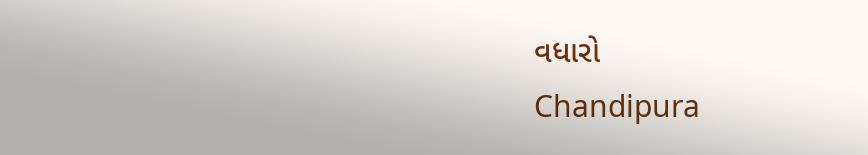વધારો
Chandipura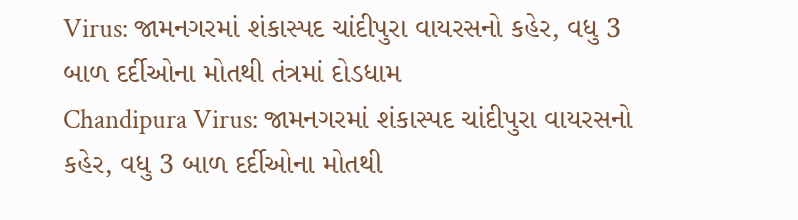Virus: જામનગરમાં શંકાસ્પદ ચાંદીપુરા વાયરસનો કહેર, વધુ 3 બાળ દર્દીઓના મોતથી તંત્રમાં દોડધામ
Chandipura Virus: જામનગરમાં શંકાસ્પદ ચાંદીપુરા વાયરસનો કહેર, વધુ 3 બાળ દર્દીઓના મોતથી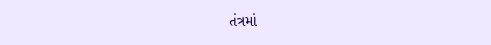તંત્રમાં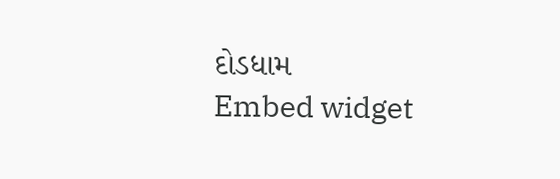દોડધામ
Embed widget